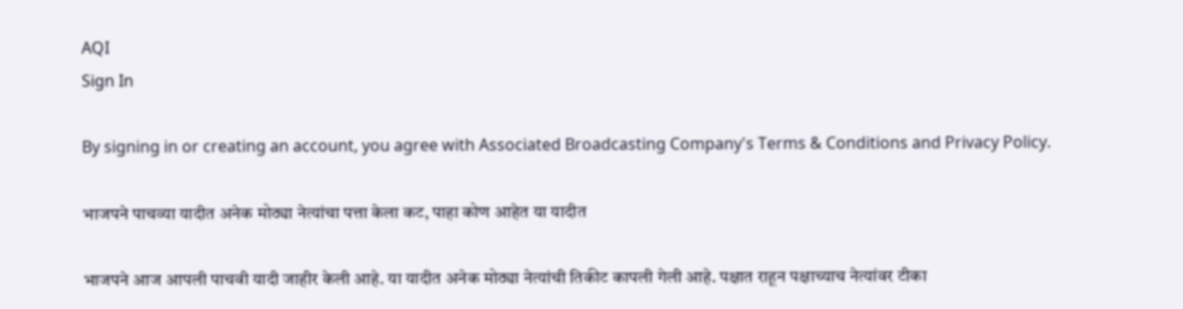AQI
Sign In

By signing in or creating an account, you agree with Associated Broadcasting Company's Terms & Conditions and Privacy Policy.

भाजपने पाचव्या यादीत अनेक मोठ्या नेत्यांचा पत्ता केला कट, पाहा कोण आहेत या यादीत

भाजपने आज आपली पाचवी यादी जाहीर केली आहे. या यादीत अनेक मोठ्या नेत्यांची तिकीट कापली गेली आहे. पक्षात राहून पक्षाच्याच नेत्यांवर टीका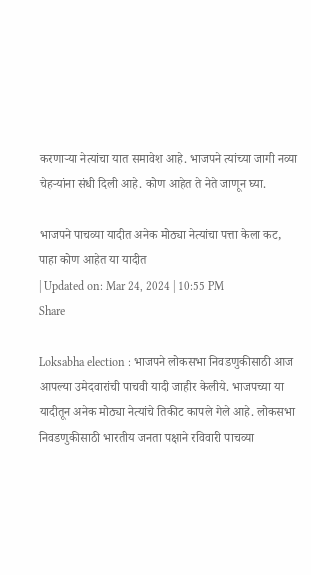करणाऱ्या नेत्यांचा यात समावेश आहे. भाजपने त्यांच्या जागी नव्या चेहऱ्यांना संधी दिली आहे. कोण आहेत ते नेते जाणून घ्या.

भाजपने पाचव्या यादीत अनेक मोठ्या नेत्यांचा पत्ता केला कट, पाहा कोण आहेत या यादीत
| Updated on: Mar 24, 2024 | 10:55 PM
Share

Loksabha election : भाजपने लोकसभा निवडणुकीसाठी आज आपल्या उमेदवारांची पाचवी यादी जाहीर केलीये. भाजपच्या या यादीतून अनेक मोठ्या नेत्यांचे तिकीट कापले गेले आहे. लोकसभा निवडणुकीसाठी भारतीय जनता पक्षाने रविवारी पाचव्या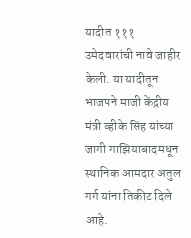यादीत १११ उमेदवारांची नावे जाहीर केली. या यादीतून भाजपने माजी केंद्रीय मंत्री व्हीके सिंह यांच्या जागी गाझियाबादमधून स्थानिक आमदार अतुल गर्ग यांना तिकीट दिले आहे.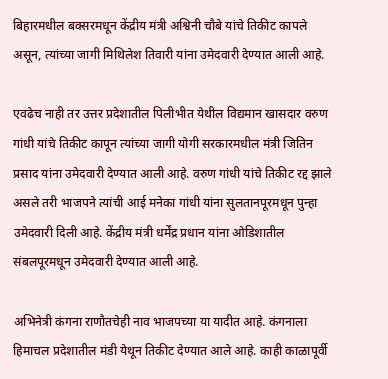बिहारमधील बक्सरमधून केंद्रीय मंत्री अश्विनी चौबे यांचे तिकीट कापले असून, त्यांच्या जागी मिथिलेश तिवारी यांना उमेदवारी देण्यात आली आहे.

एवढेच नाही तर उत्तर प्रदेशातील पिलीभीत येथील विद्यमान खासदार वरुण गांधी यांचे तिकीट कापून त्यांच्या जागी योगी सरकारमधील मंत्री जितिन प्रसाद यांना उमेदवारी देण्यात आली आहे. वरुण गांधी यांचे तिकीट रद्द झाले असले तरी भाजपने त्यांची आई मनेका गांधी यांना सुलतानपूरमधून पुन्हा उमेदवारी दिली आहे. केंद्रीय मंत्री धर्मेंद्र प्रधान यांना ओडिशातील संबलपूरमधून उमेदवारी देण्यात आली आहे.

अभिनेत्री कंगना राणौतचेही नाव भाजपच्या या यादीत आहे. कंगनाला हिमाचल प्रदेशातील मंडी येथून तिकीट देण्यात आले आहे. काही काळापूर्वी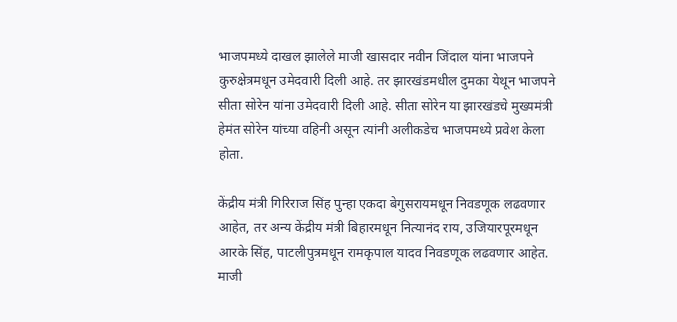भाजपमध्ये दाखल झालेले माजी खासदार नवीन जिंदाल यांना भाजपने कुरुक्षेत्रमधून उमेदवारी दिली आहे. तर झारखंडमधील दुमका येथून भाजपने सीता सोरेन यांना उमेदवारी दिली आहे. सीता सोरेन या झारखंडचे मुख्यमंत्री हेमंत सोरेन यांच्या वहिनी असून त्यांनी अलीकडेच भाजपमध्ये प्रवेश केला होता.

केंद्रीय मंत्री गिरिराज सिंह पुन्हा एकदा बेगुसरायमधून निवडणूक लढवणार आहेत, तर अन्य केंद्रीय मंत्री बिहारमधून नित्यानंद राय, उजियारपूरमधून आरके सिंह, पाटलीपुत्रमधून रामकृपाल यादव निवडणूक लढवणार आहेत. माजी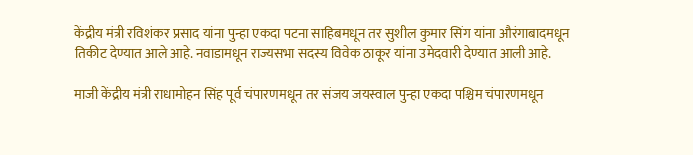केंद्रीय मंत्री रविशंकर प्रसाद यांना पुन्हा एकदा पटना साहिबमधून तर सुशील कुमार सिंग यांना औरंगाबादमधून तिकीट देण्यात आले आहे. नवाडामधून राज्यसभा सदस्य विवेक ठाकूर यांना उमेदवारी देण्यात आली आहे.

माजी केंद्रीय मंत्री राधामोहन सिंह पूर्व चंपारणमधून तर संजय जयस्वाल पुन्हा एकदा पश्चिम चंपारणमधून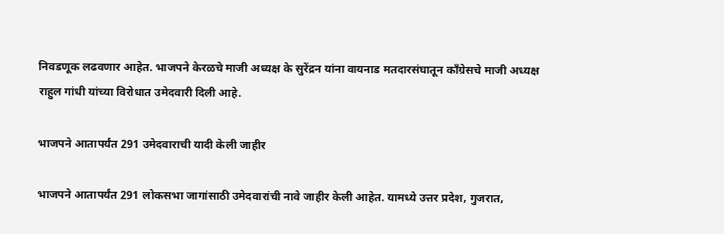निवडणूक लढवणार आहेत. भाजपने केरळचे माजी अध्यक्ष के सुरेंद्रन यांना वायनाड मतदारसंघातून काँग्रेसचे माजी अध्यक्ष राहुल गांधी यांच्या विरोधात उमेदवारी दिली आहे.

भाजपने आतापर्यंत 291 उमेदवाराची यादी केली जाहीर

भाजपने आतापर्यंत 291 लोकसभा जागांसाठी उमेदवारांची नावे जाहीर केली आहेत. यामध्ये उत्तर प्रदेश, गुजरात,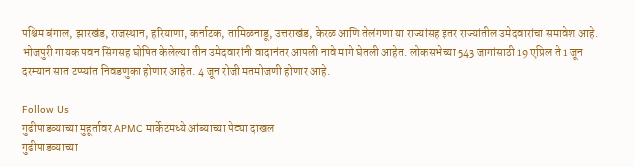पश्चिम बंगाल, झारखंड, राजस्थान, हरियाणा, कर्नाटक, तामिळनाडू, उत्तराखंड, केरळ आणि तेलंगणा या राज्यांसह इतर राज्यांतील उमेदवारांचा समावेश आहे. भोजपुरी गायक पवन सिंगसह घोषित केलेल्या तीन उमेदवारांनी वादानंतर आपली नावे मागे घेतली आहेत. लोकसभेच्या 543 जागांसाठी 19 एप्रिल ते 1 जून दरम्यान सात टप्प्यांत निवडणुका होणार आहेत. 4 जून रोजी मतमोजणी होणार आहे.

Follow Us
गुढीपाडव्याच्या मुहूर्तावर APMC मार्केटमध्ये आंब्याच्या पेट्या दाखल
गुढीपाडव्याच्या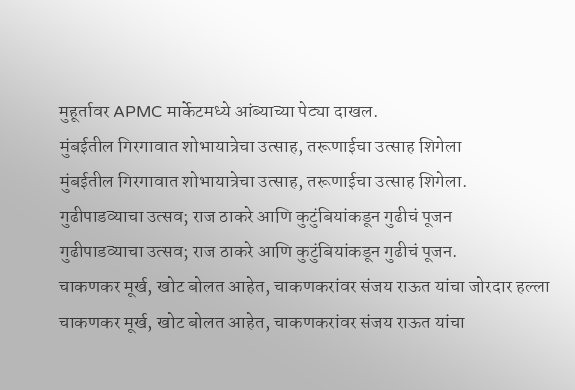मुहूर्तावर APMC मार्केटमध्ये आंब्याच्या पेट्या दाखल.
मुंबईतील गिरगावात शोभायात्रेचा उत्साह, तरूणाईचा उत्साह शिगेला
मुंबईतील गिरगावात शोभायात्रेचा उत्साह, तरूणाईचा उत्साह शिगेला.
गुढीपाडव्याचा उत्सव; राज ठाकरे आणि कुटुंबियांकडून गुढीचं पूजन
गुढीपाडव्याचा उत्सव; राज ठाकरे आणि कुटुंबियांकडून गुढीचं पूजन.
चाकणकर मूर्ख, खोट बोलत आहेत, चाकणकरांवर संजय राऊत यांचा जोरदार हल्ला
चाकणकर मूर्ख, खोट बोलत आहेत, चाकणकरांवर संजय राऊत यांचा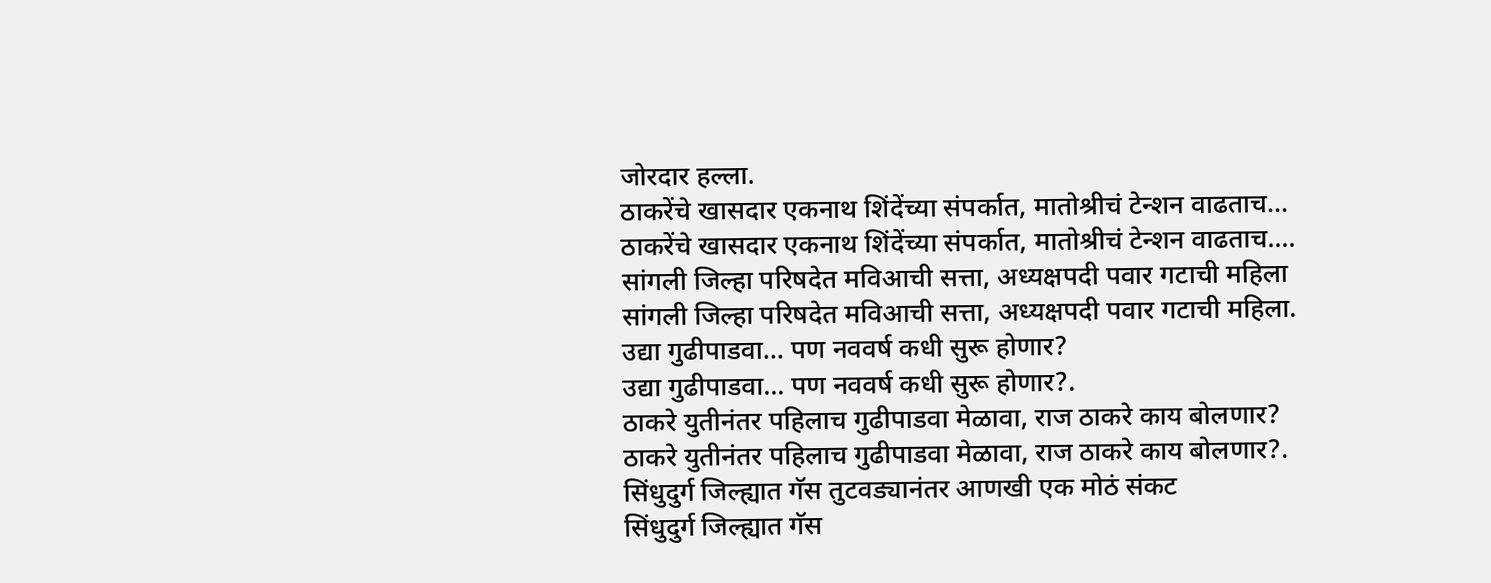जोरदार हल्ला.
ठाकरेंचे खासदार एकनाथ शिंदेंच्या संपर्कात, मातोश्रीचं टेन्शन वाढताच...
ठाकरेंचे खासदार एकनाथ शिंदेंच्या संपर्कात, मातोश्रीचं टेन्शन वाढताच....
सांगली जिल्हा परिषदेत मविआची सत्ता, अध्यक्षपदी पवार गटाची महिला
सांगली जिल्हा परिषदेत मविआची सत्ता, अध्यक्षपदी पवार गटाची महिला.
उद्या गुढीपाडवा... पण नववर्ष कधी सुरू होणार?
उद्या गुढीपाडवा... पण नववर्ष कधी सुरू होणार?.
ठाकरे युतीनंतर पहिलाच गुढीपाडवा मेळावा, राज ठाकरे काय बोलणार?
ठाकरे युतीनंतर पहिलाच गुढीपाडवा मेळावा, राज ठाकरे काय बोलणार?.
सिंधुदुर्ग जिल्ह्यात गॅस तुटवड्यानंतर आणखी एक मोठं संकट
सिंधुदुर्ग जिल्ह्यात गॅस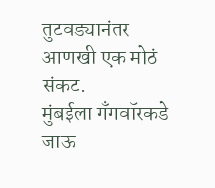तुटवड्यानंतर आणखी एक मोठं संकट.
मुंबईला गँगवॉरकडे जाऊ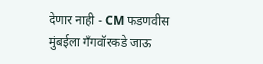देणार नाही - CM फडणवीस
मुंबईला गँगवॉरकडे जाऊ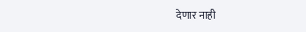देणार नाही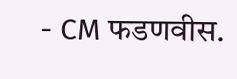- CM फडणवीस.